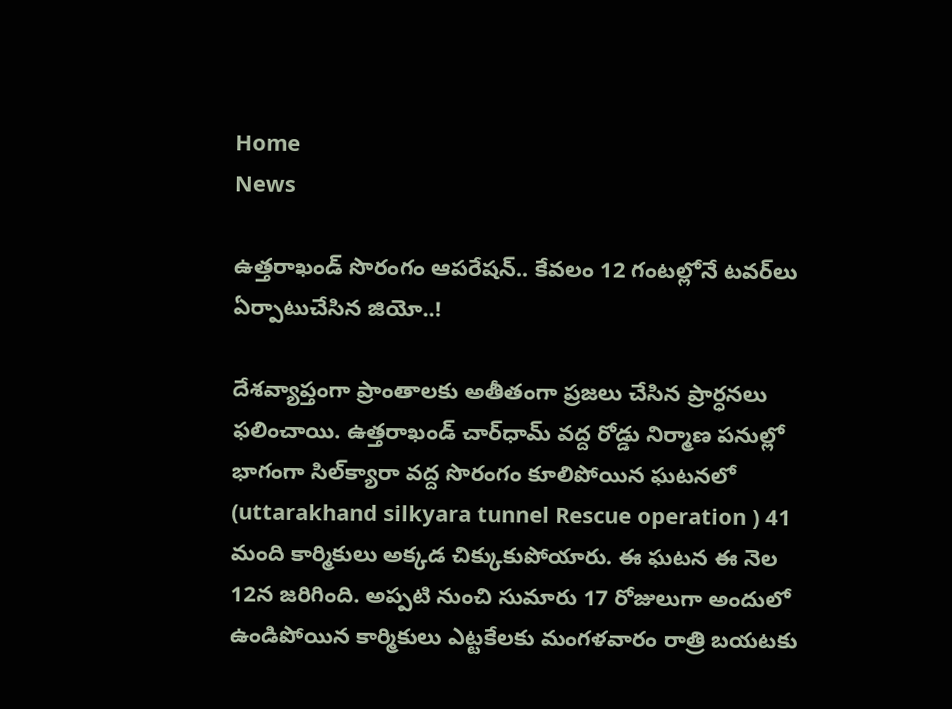Home
News

ఉత్తరాఖండ్‌ సొరంగం ఆపరేషన్‌.. కేవలం 12 గంటల్లోనే టవర్‌లు ఏర్పాటుచేసిన జియో..!

దేశవ్యాప్తంగా ప్రాంతాలకు అతీతంగా ప్రజలు చేసిన ప్రార్ధనలు ఫలించాయి. ఉత్తరాఖండ్‌ చార్‌ధామ్‌ వద్ద రోడ్డు నిర్మాణ పనుల్లో భాగంగా సిల్‌క్యారా వద్ద సొరంగం కూలిపోయిన ఘటనలో (uttarakhand silkyara tunnel Rescue operation ) 41 మంది కార్మికులు అక్కడ చిక్కుకుపోయారు. ఈ ఘటన ఈ నెల 12న జరిగింది. అప్పటి నుంచి సుమారు 17 రోజులుగా అందులో ఉండిపోయిన కార్మికులు ఎట్టకేలకు మంగళవారం రాత్రి బయటకు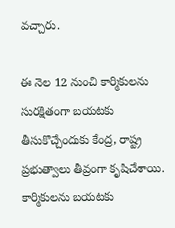వచ్చారు.

ఈ నెల 12 నుంచి కార్మికులను సురక్షితంగా బయటకు తీసుకొచ్చేందుకు కేంద్ర, రాష్ట్ర ప్రభుత్వాలు తీవ్రంగా కృషిచేశాయి. కార్మికులను బయటకు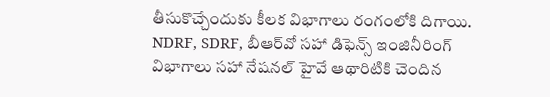తీసుకొచ్చేందుకు కీలక విభాగాలు రంగంలోకి దిగాయి. NDRF, SDRF, బీఆర్‌వో సహా డిఫెన్స్‌ ఇంజినీరింగ్ విభాగాలు సహా నేషనల్‌ హైవే ఆథారిటికి చెందిన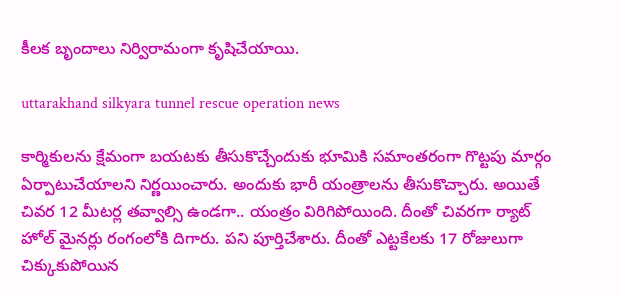కీలక బృందాలు నిర్విరామంగా కృషిచేయాయి.

uttarakhand silkyara tunnel rescue operation news

కార్మికులను క్షేమంగా బయటకు తీసుకొచ్చేందుకు భూమికి సమాంతరంగా గొట్టపు మార్గం ఏర్పాటుచేయాలని నిర్ణయించారు. అందుకు భారీ యంత్రాలను తీసుకొచ్చారు. అయితే చివర 12 మీటర్ల తవ్వాల్సి ఉండగా.. యంత్రం విరిగిపోయింది. దీంతో చివరగా ర్యాట్‌ హోల్‌ మైనర్లు రంగంలోకి దిగారు. పని పూర్తిచేశారు. దీంతో ఎట్టకేలకు 17 రోజులుగా చిక్కుకుపోయిన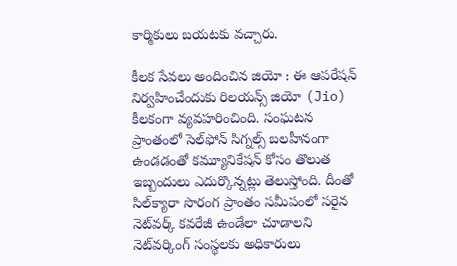కార్మికులు బయటకు వచ్చారు.

కీలక సేవలు అందించిన జియో : ఈ ఆపరేషన్‌ నిర్వహించేందుకు రిలయన్స్‌ జియో (Jio) కీలకంగా వ్యవహరించింది. సంఘటన ప్రాంతంలో సెల్‌ఫోన్‌ సిగ్నల్స్‌ బలహీనంగా ఉండడంతో కమ్యూనికేషన్‌ కోసం తొలుత ఇబ్బందులు ఎదుర్కొన్నట్లు తెలుస్తోంది. దీంతో సిల్‌క్యారా సొరంగ ప్రాంతం సమీపంలో సరైన నెట్‌వర్క్‌ కవరేజీ ఉండేలా చూడాలని నెట్‌వర్కింగ్‌ సంస్థలకు అధికారులు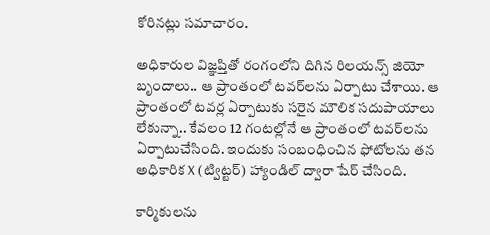కోరినట్లు సమాచారం.

అధికారుల విజ్ఞప్తితో రంగంలోని దిగిన రిలయన్స్‌ జియో బృందాలు.. ఆ ప్రాంతంలో టవర్‌లను ఏర్పాటు చేశాయి. ఆ ప్రాంతంలో టవర్ల ఏర్పాటుకు సరైన మౌలిక సదుపాయాలు లేకున్నా.. కేవలం 12 గంటల్లోనే ఆ ప్రాంతంలో టవర్‌లను ఏర్పాటుచేసింది. ఇందుకు సంబంధించిన ఫోటోలను తన అధికారిక X (ట్విట్టర్‌) హ్యాండిల్‌ ద్వారా షేర్‌ చేసింది.

కార్మికులను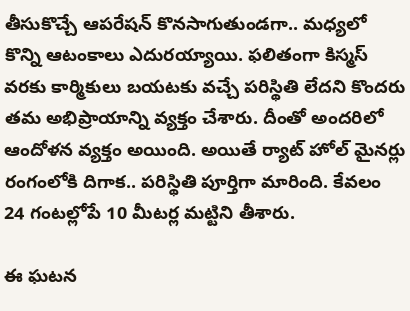తీసుకొచ్చే ఆపరేషన్‌ కొనసాగుతుండగా.. మధ్యలో కొన్ని ఆటంకాలు ఎదురయ్యాయి. ఫలితంగా కిస్మస్‌ వరకు కార్మికులు బయటకు వచ్చే పరిస్థితి లేదని కొందరు తమ అభిప్రాయాన్ని వ్యక్తం చేశారు. దీంతో అందరిలో ఆందోళన వ్యక్తం అయింది. అయితే ర్యాట్‌ హోల్‌ మైనర్లు రంగంలోకి దిగాక.. పరిస్థితి పూర్తిగా మారింది. కేవలం 24 గంటల్లోపే 10 మీటర్ల మట్టిని తీశారు.

ఈ ఘటన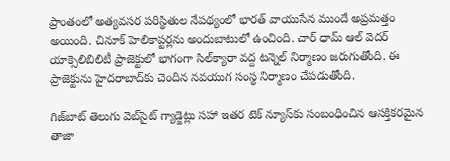ప్రాంతంలో అత్యవసర పరిస్థితుల నేపథ్యంలో భారత్‌ వాయుసేన ముందే అప్రమత్తం అయింది. చినూక్‌ హెలికాప్టర్లను అందుబాటులో ఉంచింది. చార్‌ ధామ్‌ ఆల్ వెదర్‌ యాక్సెలిబిలిటీ ప్రాజెక్టులో భాగంగా సిల్‌క్యారా వద్ద టన్నెల్‌ నిర్మాణం జరుగుతోంది. ఈ ప్రాజెక్టును హైదరాబాద్‌కు చెందిన నవయుగ సంస్థ నిర్మాణం చేపడుతోంది.

గిజ్‌బాట్‌ తెలుగు వెబ్‌సైట్ గ్యాడ్జెట్లు సహా ఇతర టెక్‌ న్యూస్‌కు సంబంధించిన ఆసక్తికరమైన తాజా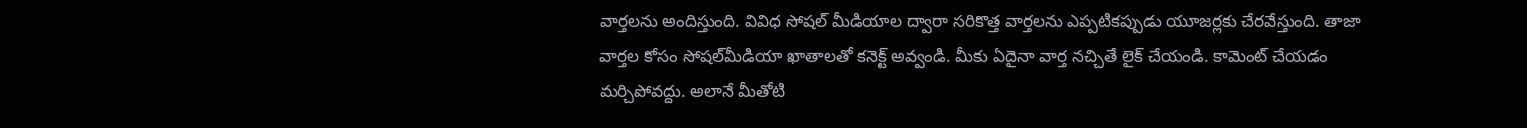వార్తలను అందిస్తుంది. వివిధ సోషల్ మీడియాల ద్వారా సరికొత్త వార్తలను ఎప్పటికప్పుడు యూజర్లకు చేరవేస్తుంది. తాజా వార్తల కోసం సోషల్‌మీడియా ఖాతాలతో కనెక్ట్ అవ్వండి. మీకు ఏదైనా వార్త నచ్చితే లైక్ చేయండి. కామెంట్ చేయడం మర్చిపోవద్దు. అలానే మీతోటి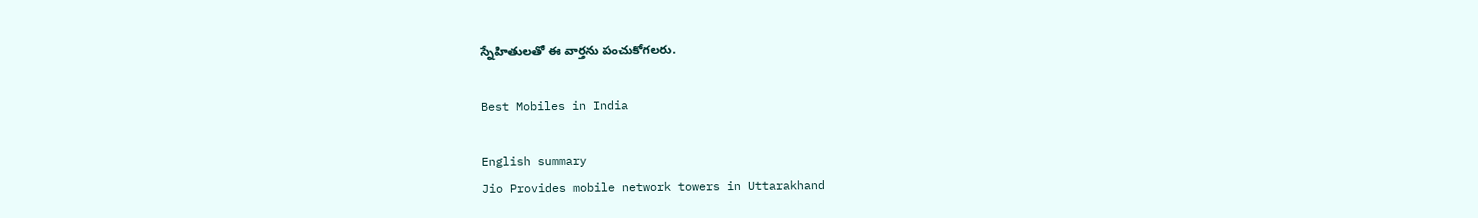స్నేహితులతో ఈ వార్తను పంచుకోగలరు.

Best Mobiles in India

English summary
Jio Provides mobile network towers in Uttarakhand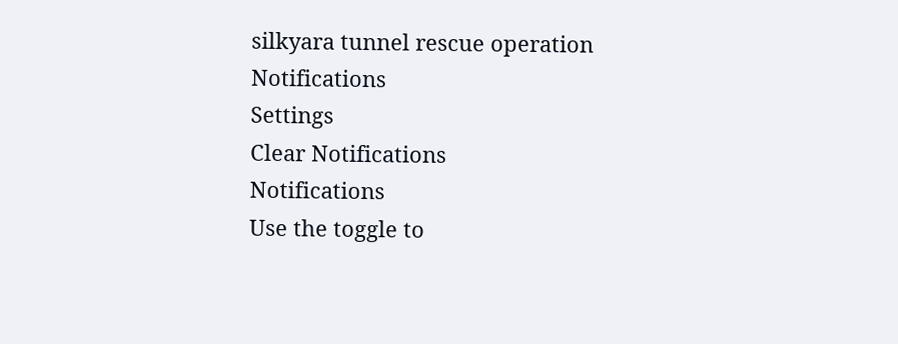silkyara tunnel rescue operation
Notifications
Settings
Clear Notifications
Notifications
Use the toggle to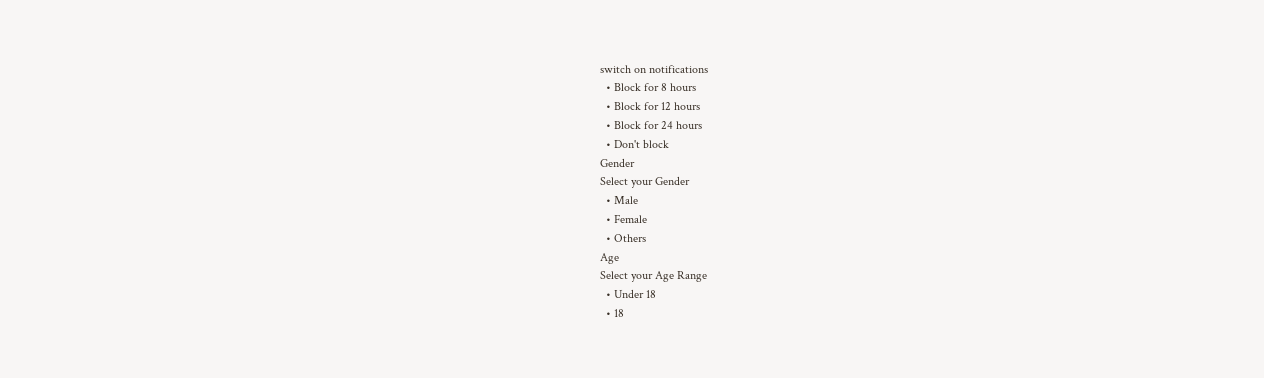switch on notifications
  • Block for 8 hours
  • Block for 12 hours
  • Block for 24 hours
  • Don't block
Gender
Select your Gender
  • Male
  • Female
  • Others
Age
Select your Age Range
  • Under 18
  • 18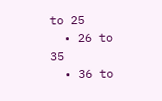to 25
  • 26 to 35
  • 36 to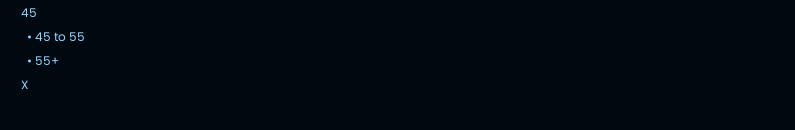45
  • 45 to 55
  • 55+
X